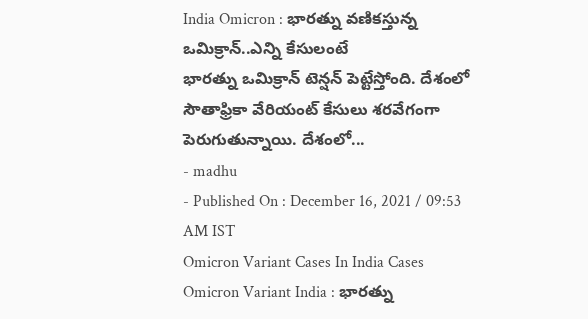India Omicron : భారత్ను వణికస్తున్న ఒమిక్రాన్..ఎన్ని కేసులంటే
భారత్ను ఒమిక్రాన్ టెన్షన్ పెట్టేస్తోంది. దేశంలో సౌతాఫ్రికా వేరియంట్ కేసులు శరవేగంగా పెరుగుతున్నాయి. దేశంలో...
- madhu
- Published On : December 16, 2021 / 09:53 AM IST
Omicron Variant Cases In India Cases
Omicron Variant India : భారత్ను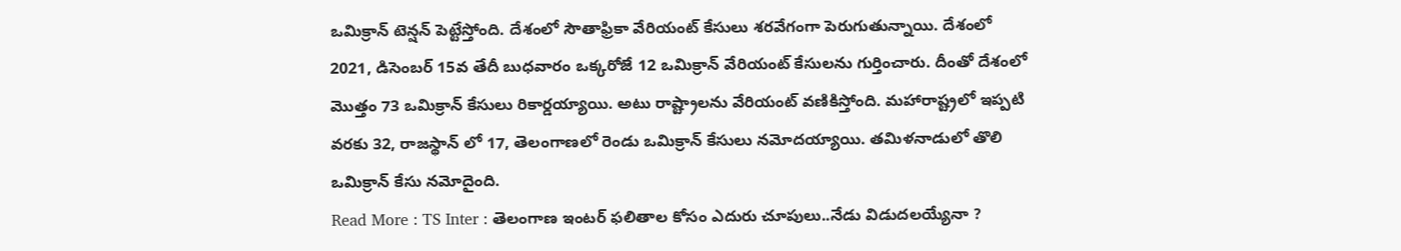ఒమిక్రాన్ టెన్షన్ పెట్టేస్తోంది. దేశంలో సౌతాఫ్రికా వేరియంట్ కేసులు శరవేగంగా పెరుగుతున్నాయి. దేశంలో 2021, డిసెంబర్ 15వ తేదీ బుధవారం ఒక్కరోజే 12 ఒమిక్రాన్ వేరియంట్ కేసులను గుర్తించారు. దీంతో దేశంలో మొత్తం 73 ఒమిక్రాన్ కేసులు రికార్డయ్యాయి. అటు రాష్ట్రాలను వేరియంట్ వణికిస్తోంది. మహారాష్ట్రలో ఇప్పటి వరకు 32, రాజస్థాన్ లో 17, తెలంగాణలో రెండు ఒమిక్రాన్ కేసులు నమోదయ్యాయి. తమిళనాడులో తొలి ఒమిక్రాన్ కేసు నమోదైంది.
Read More : TS Inter : తెలంగాణ ఇంటర్ ఫలితాల కోసం ఎదురు చూపులు..నేడు విడుదలయ్యేనా ?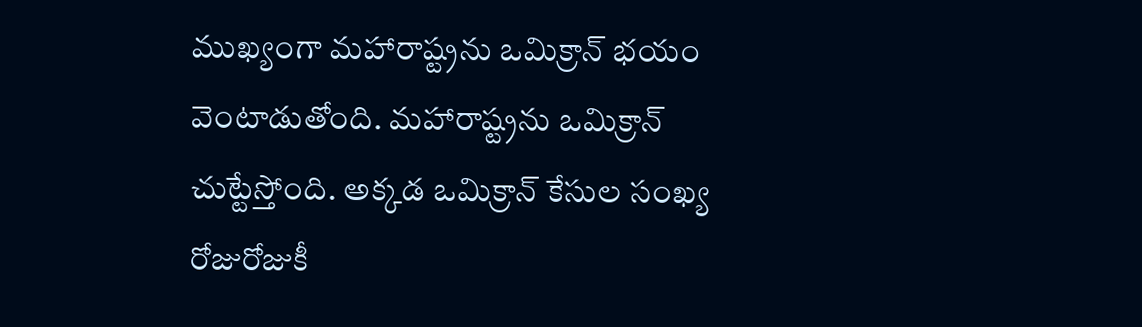ముఖ్యంగా మహారాష్ట్రను ఒమిక్రాన్ భయం వెంటాడుతోంది. మహారాష్ట్రను ఒమిక్రాన్ చుట్టేస్తోంది. అక్కడ ఒమిక్రాన్ కేసుల సంఖ్య రోజురోజుకీ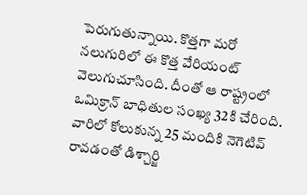పెరుగుతున్నాయి. కొత్తగా మరో నలుగురిలో ఈ కొత్త వేరియంట్ వెలుగుచూసింది. దీంతో ఆ రాష్ట్రంలో ఒమిక్రాన్ బాధితుల సంఖ్య 32కి చేరింది. వారిలో కోలుకున్న 25 మందికి నెగెటివ్ రావడంతో డిశ్చార్జి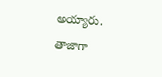అయ్యారు. తాజాగా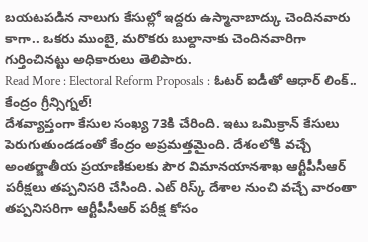బయటపడిన నాలుగు కేసుల్లో ఇద్దరు ఉస్మానాబాద్కు చెందినవారు కాగా.. ఒకరు ముంబై, మరొకరు బుల్దానాకు చెందినవారిగా గుర్తించినట్టు అధికారులు తెలిపారు.
Read More : Electoral Reform Proposals : ఓటర్ ఐడీతో ఆధార్ లింక్.. కేంద్రం గ్రీన్సిగ్నల్!
దేశవ్యాప్తంగా కేసుల సంఖ్య 73కి చేరింది. ఇటు ఒమిక్రాన్ కేసులు పెరుగుతుండడంతో కేంద్రం అప్రమత్తమైంది. దేశంలోకి వచ్చే అంతర్జాతీయ ప్రయాణికులకు పౌర విమానయానశాఖ ఆర్టీపీసీఆర్ పరీక్షలు తప్పనిసరి చేసింది. ఎట్ రిస్క్ దేశాల నుంచి వచ్చే వారంతా తప్పనిసరిగా ఆర్టీపీసీఆర్ పరీక్ష కోసం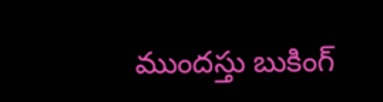ముందస్తు బుకింగ్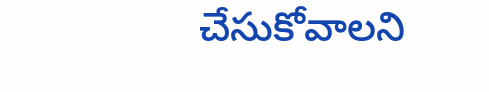చేసుకోవాలని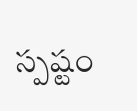స్పష్టం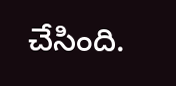చేసింది.